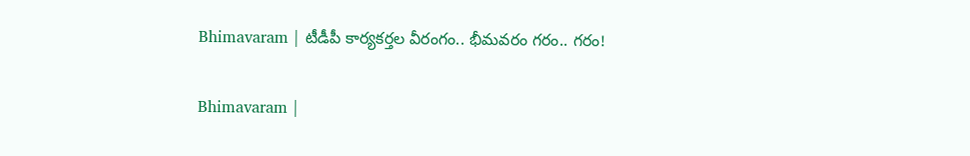Bhimavaram | టీడీపీ కార్యకర్తల వీరంగం.. భీమవరం గరం.. గరం!

Bhimavaram |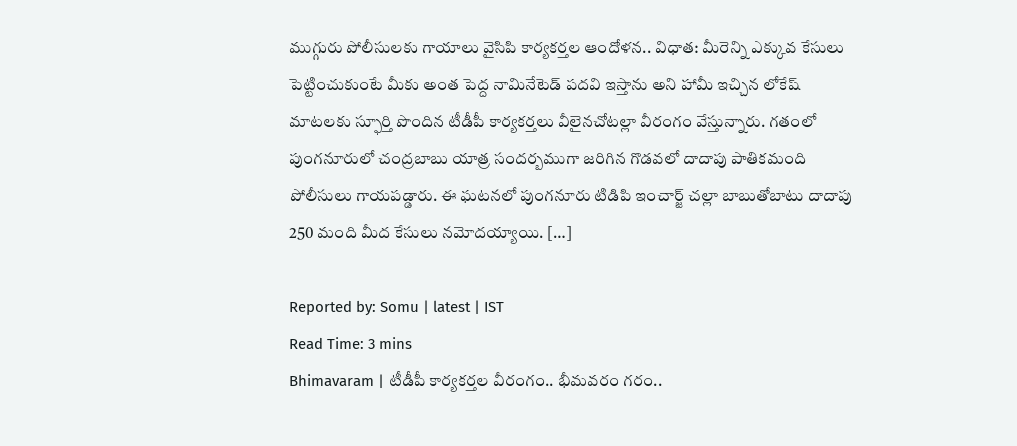ముగ్గురు పోలీసులకు గాయాలు వైసిపి కార్యకర్తల ఆందోళన.. విధాత‌: మీరెన్ని ఎక్కువ కేసులు పెట్టించుకుంటే మీకు అంత పెద్ద నామినేటెడ్ పదవి ఇస్తాను అని హామీ ఇచ్చిన లోకేష్ మాటలకు స్ఫూర్తి పొందిన టీడీపీ కార్యకర్తలు వీలైనచోటల్లా వీరంగం వేస్తున్నారు. గతంలో పుంగనూరులో చంద్రబాబు యాత్ర సందర్బముగా జరిగిన గొడవలో దాదాపు పాతికమంది పోలీసులు గాయపడ్డారు. ఈ ఘటనలో పుంగనూరు టిడిపి ఇంచార్జ్ చల్లా బాబుతోబాటు దాదాపు 250 మంది మీద కేసులు నమోదయ్యాయి. […]

Reported by: Somu | latest | IST
Read Time: 3 mins
Bhimavaram | టీడీపీ కార్యకర్తల వీరంగం.. భీమవరం గరం..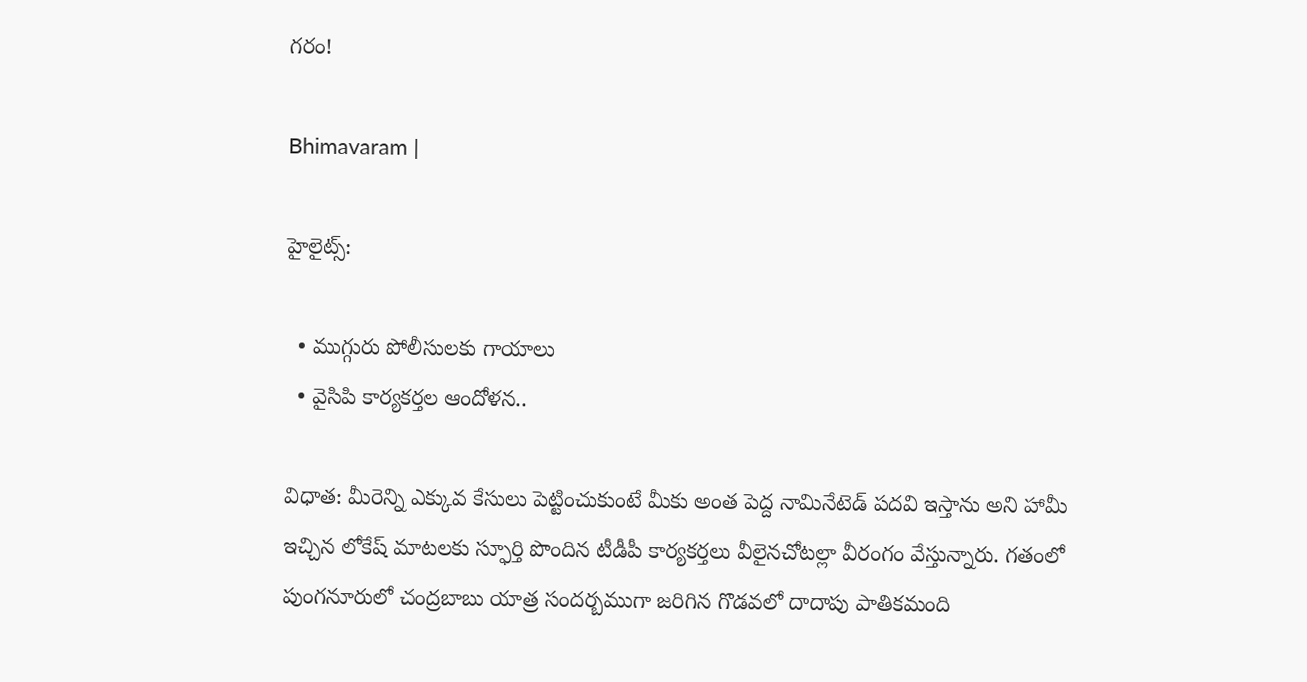గరం!

Bhimavaram |

హైలైట్స్:

  • ముగ్గురు పోలీసులకు గాయాలు
  • వైసిపి కార్యకర్తల ఆందోళన..

విధాత‌: మీరెన్ని ఎక్కువ కేసులు పెట్టించుకుంటే మీకు అంత పెద్ద నామినేటెడ్ పదవి ఇస్తాను అని హామీ ఇచ్చిన లోకేష్ మాటలకు స్ఫూర్తి పొందిన టీడీపీ కార్యకర్తలు వీలైనచోటల్లా వీరంగం వేస్తున్నారు. గతంలో పుంగనూరులో చంద్రబాబు యాత్ర సందర్బముగా జరిగిన గొడవలో దాదాపు పాతికమంది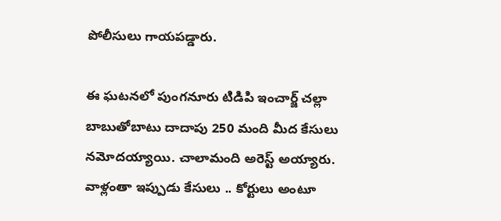పోలీసులు గాయపడ్డారు.

ఈ ఘటనలో పుంగనూరు టిడిపి ఇంచార్జ్ చల్లా బాబుతోబాటు దాదాపు 250 మంది మీద కేసులు నమోదయ్యాయి. చాలామంది అరెస్ట్ అయ్యారు. వాళ్లంతా ఇప్పుడు కేసులు .. కోర్టులు అంటూ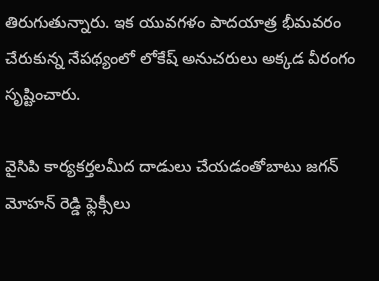తిరుగుతున్నారు. ఇక యువగళం పాదయాత్ర భీమవరం చేరుకున్న నేపథ్యంలో లోకేష్ అనుచరులు అక్కడ వీరంగం సృష్టించారు.

వైసిపి కార్యకర్తలమీద దాడులు చేయడంతోబాటు జగన్ మోహన్ రెడ్డి ఫ్లెక్సీలు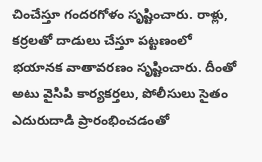చించేస్తూ గందరగోళం సృష్టించారు. రాళ్లు, కర్రలతో దాడులు చేస్తూ పట్టణంలో భయానక వాతావరణం సృష్టించారు. దీంతో అటు వైసిపి కార్యకర్తలు, పోలీసులు సైతం ఎదురుదాడి ప్రారంభించడంతో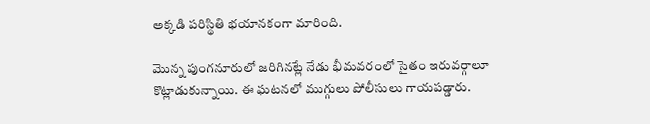అక్కడి పరిస్థితి భయానకంగా మారింది.

మొన్న పుంగనూరులో జరిగినట్లే నేడు భీమవరంలో సైతం ఇరువర్గాలూ కొట్లాడుకున్నాయి. ఈ ఘటనలో ముగ్గులు పోలీసులు గాయపడ్డారు.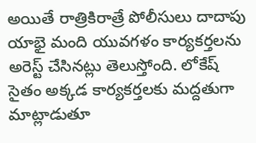అయితే రాత్రికిరాత్రే పోలీసులు దాదాపు యాభై మంది యువగళం కార్యకర్తలను అరెస్ట్ చేసినట్లు తెలుస్తోంది. లోకేష్ సైతం అక్కడ కార్యకర్తలకు మద్దతుగా మాట్లాడుతూ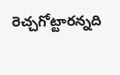రెచ్చగోట్టారన్నది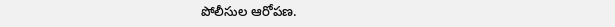పోలీసుల ఆరోపణ.